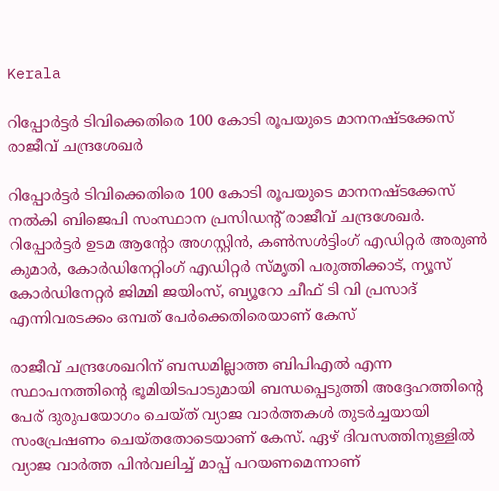Kerala

റിപ്പോർട്ടർ ടിവിക്കെതിരെ 100 കോടി രൂപയുടെ മാനനഷ്ടക്കേസ് രാജീവ് ചന്ദ്രശേഖർ

റിപ്പോർട്ടർ ടിവിക്കെതിരെ 100 കോടി രൂപയുടെ മാനനഷ്ടക്കേസ് നൽകി ബിജെപി സംസ്ഥാന പ്രസിഡന്റ് രാജീവ് ചന്ദ്രശേഖർ. റിപ്പോർട്ടർ ഉടമ ആന്റോ അഗസ്റ്റിൻ, കൺസൾട്ടിംഗ് എഡിറ്റർ അരുൺ കുമാർ, കോർഡിനേറ്റിംഗ് എഡിറ്റർ സ്മൃതി പരുത്തിക്കാട്, ന്യൂസ് കോർഡിനേറ്റർ ജിമ്മി ജയിംസ്, ബ്യൂറോ ചീഫ് ടി വി പ്രസാദ് എന്നിവരടക്കം ഒമ്പത് പേർക്കെതിരെയാണ് കേസ്

രാജീവ് ചന്ദ്രശേഖറിന് ബന്ധമില്ലാത്ത ബിപിഎൽ എന്ന സ്ഥാപനത്തിന്റെ ഭൂമിയിടപാടുമായി ബന്ധപ്പെടുത്തി അദ്ദേഹത്തിന്റെ പേര് ദുരുപയോഗം ചെയ്ത് വ്യാജ വാർത്തകൾ തുടർച്ചയായി സംപ്രേഷണം ചെയ്തതോടെയാണ് കേസ്. ഏഴ് ദിവസത്തിനുള്ളിൽ വ്യാജ വാർത്ത പിൻവലിച്ച് മാപ്പ് പറയണമെന്നാണ്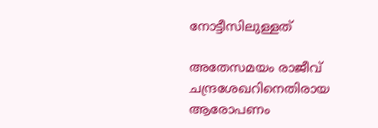നോട്ടീസിലുള്ളത്

അതേസമയം രാജീവ് ചന്ദ്രശേഖറിനെതിരായ ആരോപണം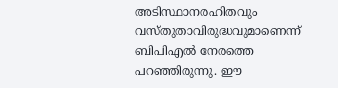അടിസ്ഥാനരഹിതവും വസ്തുതാവിരുദ്ധവുമാണെന്ന് ബിപിഎൽ നേരത്തെ പറഞ്ഞിരുന്നു. ഈ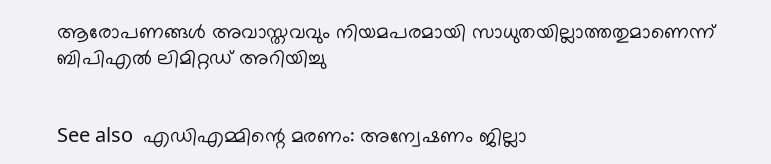ആരോപണങ്ങൾ അവാസ്തവവും നിയമപരമായി സാധുതയില്ലാത്തതുമാണെന്ന് ബിപിഎൽ ലിമിറ്റഡ് അറിയിച്ചു


See also  എഡിഎമ്മിന്റെ മരണം: അന്വേഷണം ജില്ലാ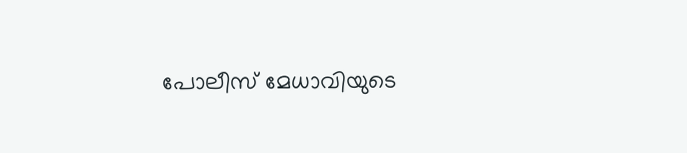പോലീസ് മേധാവിയുടെ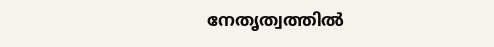നേതൃത്വത്തിൽ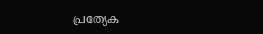പ്രത്യേക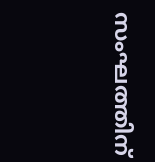സംഘത്തിന്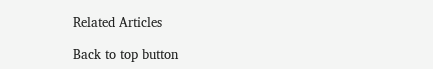Related Articles

Back to top button